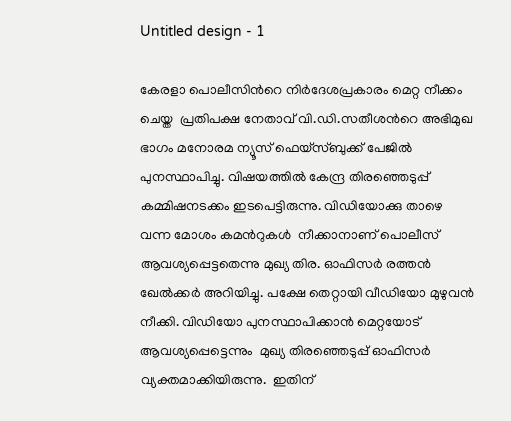Untitled design - 1

കേരളാ പൊലീസിന്‍റെ നിര്‍ദേശപ്രകാരം മെറ്റ നീക്കം ചെയ്ത  പ്രതിപക്ഷ നേതാവ് വി.ഡി.സതീശന്‍റെ അഭിമുഖ ഭാഗം മനോരമ ന്യൂസ് ഫെയ്സ്ബുക്ക് പേജില്‍  പുനസ്ഥാപിച്ചു. വിഷയത്തില്‍ കേന്ദ്ര തിരഞ്ഞെടുപ്പ് കമ്മിഷനടക്കം ഇടപെട്ടിരുന്നു. വിഡിയോക്കു താഴെ വന്ന മോശം കമന്‍റുകള്‍  നീക്കാനാണ് പൊലീസ് ആവശ്യപ്പെട്ടതെന്നു മുഖ്യ തിര. ഓഫിസര്‍ രത്തന്‍ ഖേല്‍ക്കര്‍ അറിയിച്ചു. പക്ഷേ തെറ്റായി വീഡിയോ മുഴുവന്‍ നീക്കി. വിഡിയോ പുനസ്ഥാപിക്കാന്‍ മെറ്റയോട് ആവശ്യപ്പെട്ടെന്നും  മുഖ്യ തിരഞ്ഞെടുപ്പ് ഓഫിസര്‍ വ്യക്തമാക്കിയിരുന്നു.  ഇതിന്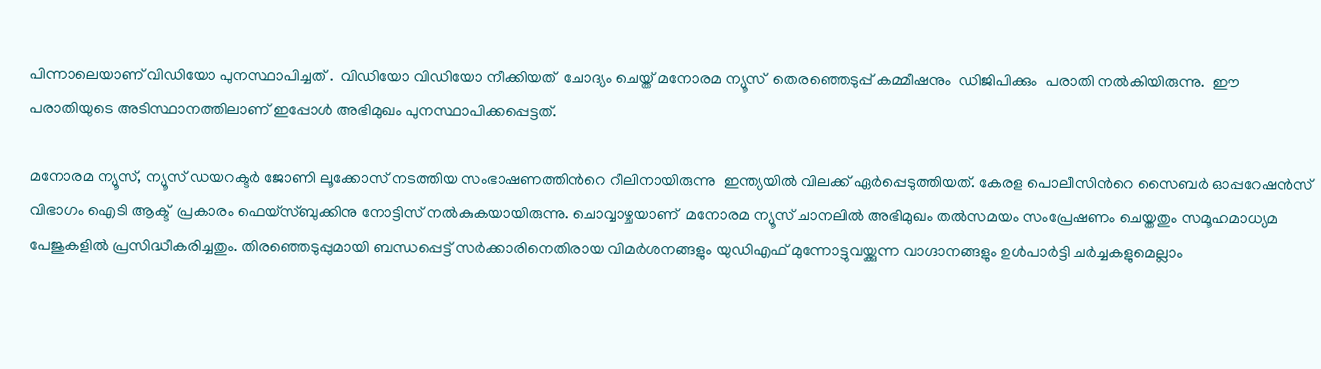പിന്നാലെയാണ് വിഡിയോ പുനസ്ഥാപിച്ചത് .  വിഡിയോ വിഡിയോ നീക്കിയത്  ചോദ്യം ചെയ്ത് മനോരമ ന്യൂസ്  തെരഞ്ഞെടുപ്പ് കമ്മീഷനും  ഡിജിപിക്കും  പരാതി നല്‍കിയിരുന്നു.  ഈ പരാതിയുടെ അടിസ്ഥാനത്തിലാണ് ഇപ്പോള്‍ അഭിമുഖം പുനസ്ഥാപിക്കപ്പെട്ടത്.

മനോരമ ന്യൂസ്, ന്യൂസ് ഡയറക്ടര്‍ ജോണി ലൂക്കോസ് നടത്തിയ സംഭാഷണത്തിന്‍റെ റീലിനായിരുന്നു  ഇന്ത്യയില്‍ വിലക്ക് ഏര്‍പ്പെടുത്തിയത്. കേരള പൊലീസിന്‍റെ സൈബര്‍ ഓപ്പറേഷന്‍സ് വിഭാഗം ഐടി ആക്ട്  പ്രകാരം ഫെയ്സ്ബുക്കിനു നോട്ടിസ് നല്‍കുകയായിരുന്നു. ചൊവ്വാഴ്ചയാണ്  മനോരമ ന്യൂസ് ചാനലിൽ അഭിമുഖം തൽസമയം സംപ്രേഷണം ചെയ്തതും സമൂഹമാധ്യമ പേജുകളില്‍ പ്രസിദ്ധീകരിച്ചതും. തിരഞ്ഞെടുപ്പുമായി ബന്ധപ്പെട്ട് സര്‍ക്കാരിനെതിരായ വിമര്‍ശനങ്ങളും യുഡിഎഫ് മുന്നോട്ടുവയ്ക്കുന്ന വാഗ്ദാനങ്ങളും ഉള്‍പാര്‍ട്ടി ചര്‍ച്ചകളുമെല്ലാം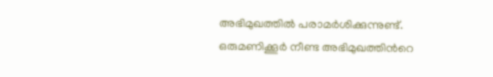അഭിമുഖത്തില്‍ പരാമര്‍ശിക്കുന്നുണ്ട്. ഒരുമണിക്കൂര്‍ നീണ്ട അഭിമുഖത്തിന്‍റെ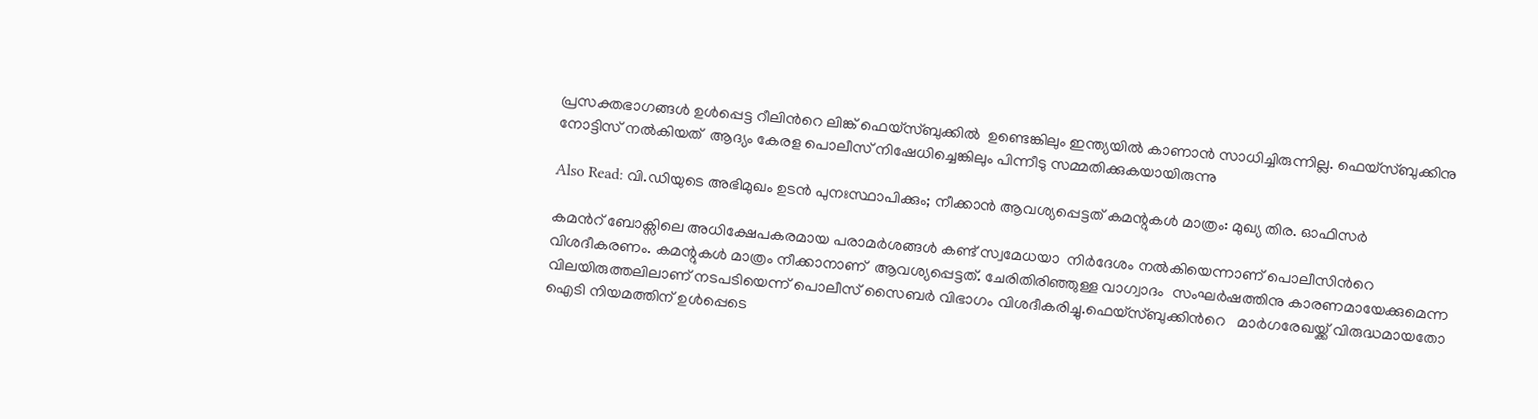പ്രസക്തഭാഗങ്ങള്‍ ഉള്‍പ്പെട്ട റീലിന്‍റെ ലിങ്ക് ഫെയ്സ്ബുക്കില്‍  ഉണ്ടെങ്കിലും ഇന്ത്യയില്‍ കാണാന്‍ സാധിച്ചിരുന്നില്ല. ഫെയ്സ്ബുക്കിനു നോട്ടിസ് നല്‍കിയത്  ആദ്യം കേരള പൊലീസ് നിഷേധിച്ചെങ്കിലും പിന്നീടു സമ്മതിക്കുകയായിരുന്നു

Also Read: വി.ഡിയുടെ അഭിമുഖം ഉടന്‍ പുനഃസ്ഥാപിക്കും; നീക്കാന്‍ ആവശ്യപ്പെട്ടത് കമന്റുകള്‍ മാത്രം: മുഖ്യ തിര. ഓഫിസര്‍

കമന്‍റ് ബോക്സിലെ അധിക്ഷേപകരമായ പരാമര്‍ശങ്ങള്‍ കണ്ട് സ്വമേധയാ  നിര്‍ദേശം നല്‍കിയെന്നാണ് പൊലീസിന്‍റെ വിശദീകരണം. കമന്റുകള്‍ മാത്രം നീക്കാനാണ്  ആവശ്യപ്പെട്ടത്. ചേരിതിരിഞ്ഞുള്ള വാഗ്വാദം  സംഘര്‍ഷത്തിനു കാരണമായേക്കുമെന്ന വിലയിരുത്തലിലാണ് നടപടിയെന്ന് പൊലീസ് സൈബര്‍ വിഭാഗം വിശദീകരിച്ചു.ഫെയ്സ്ബുക്കിന്‍റെ   മാര്‍ഗരേഖയ്ക്ക് വിരുദ്ധമായതോ ഐടി നിയമത്തിന് ഉള്‍പ്പെടെ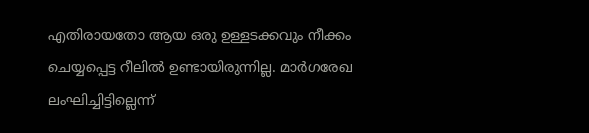എതിരായതോ ആയ ഒരു ഉള്ളടക്കവും നീക്കം ചെയ്യപ്പെട്ട റീലില്‍ ഉണ്ടായിരുന്നില്ല. മാര്‍ഗരേഖ ലംഘിച്ചിട്ടില്ലെന്ന്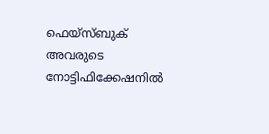ഫെയ്സ്ബുക് അവരുടെ നോട്ടിഫിക്കേഷനില്‍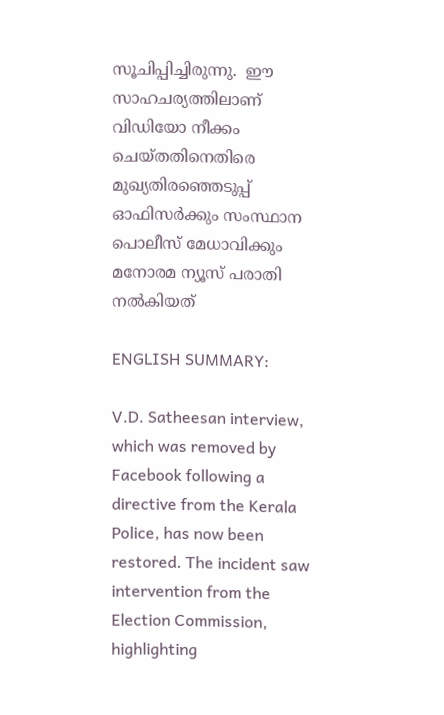സൂചിപ്പിച്ചിരുന്നു.  ഈ സാഹചര്യത്തിലാണ് വിഡിയോ നീക്കം ചെയ്തതിനെതിരെ  മുഖ്യതിരഞ്ഞെടുപ്പ് ഓഫിസര്‍ക്കും സംസ്ഥാന പൊലീസ് മേധാവിക്കും മനോരമ ന്യൂസ് പരാതി നല്‍കിയത്

ENGLISH SUMMARY:

V.D. Satheesan interview, which was removed by Facebook following a directive from the Kerala Police, has now been restored. The incident saw intervention from the Election Commission, highlighting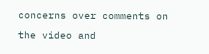concerns over comments on the video and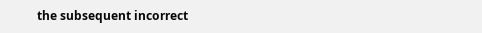the subsequent incorrect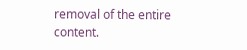removal of the entire content.